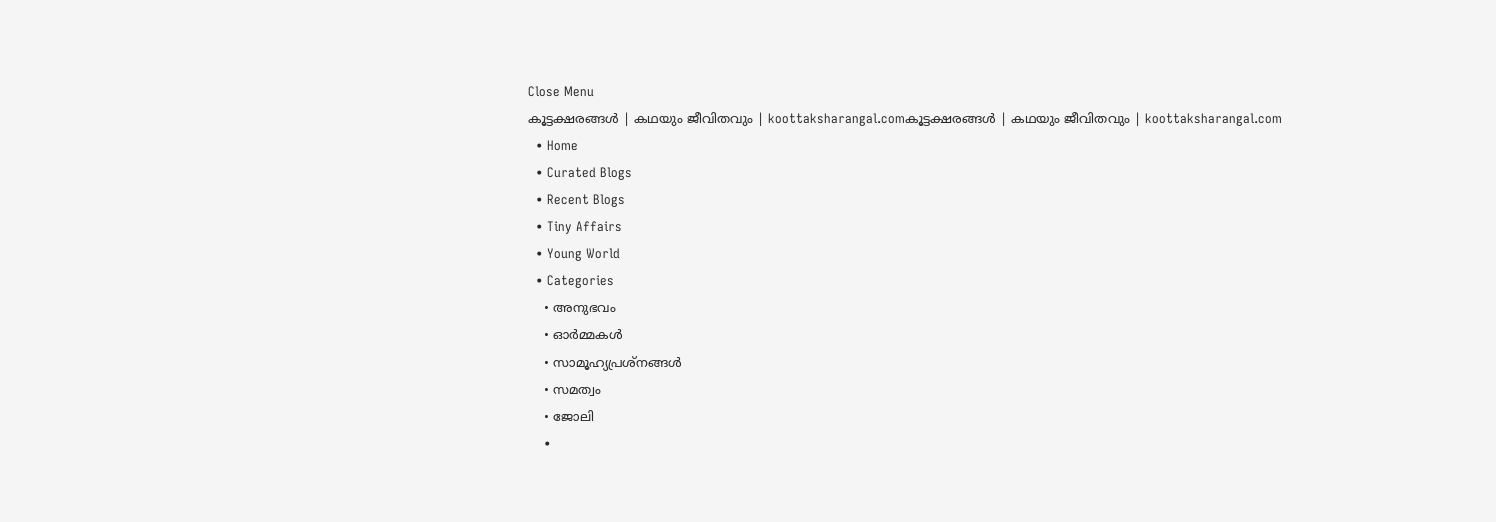Close Menu
കൂട്ടക്ഷരങ്ങൾ | കഥയും ജീവിതവും | koottaksharangal.comകൂട്ടക്ഷരങ്ങൾ | കഥയും ജീവിതവും | koottaksharangal.com
  • Home
  • Curated Blogs
  • Recent Blogs
  • Tiny Affairs
  • Young World
  • Categories
    • അനുഭവം
    • ഓർമ്മകൾ
    • സാമൂഹ്യപ്രശ്നങ്ങൾ
    • സമത്വം
    • ജോലി
    •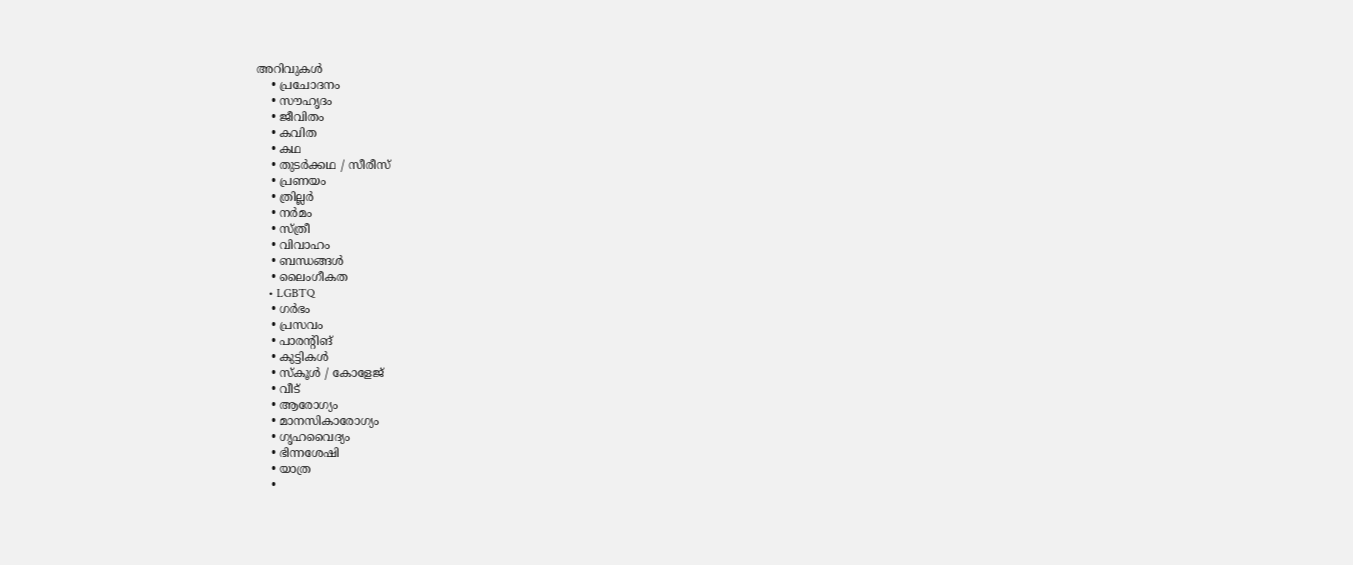അറിവുകൾ
    • പ്രചോദനം
    • സൗഹൃദം
    • ജീവിതം
    • കവിത
    • കഥ
    • തുടർക്കഥ / സീരീസ്
    • പ്രണയം
    • ത്രില്ലർ
    • നര്‍മം
    • സ്ത്രീ
    • വിവാഹം
    • ബന്ധങ്ങൾ
    • ലൈംഗീകത
    • LGBTQ
    • ഗർഭം
    • പ്രസവം
    • പാരന്റിങ്
    • കുട്ടികൾ
    • സ്‌കൂൾ / കോളേജ്
    • വീട്
    • ആരോഗ്യം
    • മാനസികാരോഗ്യം
    • ഗൃഹവൈദ്യം
    • ഭിന്നശേഷി
    • യാത്ര
    •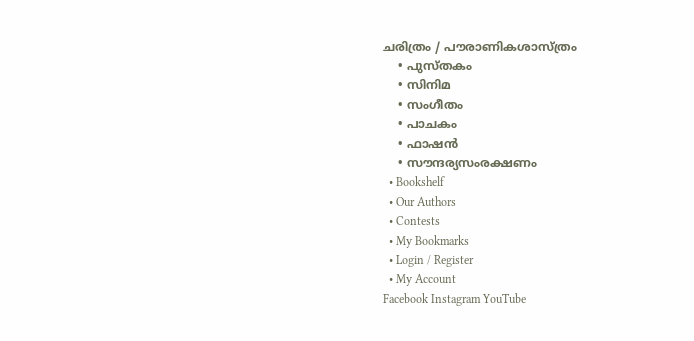ചരിത്രം / പൗരാണികശാസ്ത്രം
    • പുസ്‌തകം
    • സിനിമ
    • സംഗീതം
    • പാചകം
    • ഫാഷൻ
    • സൗന്ദര്യസംരക്ഷണം
  • Bookshelf
  • Our Authors
  • Contests
  • My Bookmarks
  • Login / Register
  • My Account
Facebook Instagram YouTube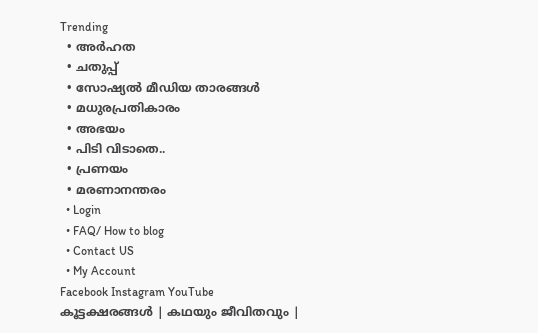Trending
  • അർഹത
  • ചതുപ്പ്
  • സോഷ്യൽ മീഡിയ താരങ്ങൾ
  • മധുരപ്രതികാരം
  • അഭയം
  • പിടി വിടാതെ..
  • പ്രണയം
  • മരണാനന്തരം
  • Login
  • FAQ/ How to blog
  • Contact US
  • My Account
Facebook Instagram YouTube
കൂട്ടക്ഷരങ്ങൾ | കഥയും ജീവിതവും |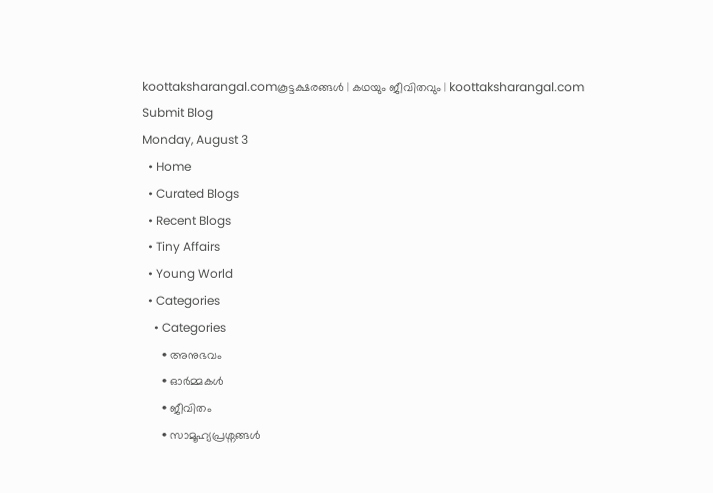koottaksharangal.comകൂട്ടക്ഷരങ്ങൾ | കഥയും ജീവിതവും | koottaksharangal.com
Submit Blog
Monday, August 3
  • Home
  • Curated Blogs
  • Recent Blogs
  • Tiny Affairs
  • Young World
  • Categories
    • Categories
      • അനുഭവം
      • ഓർമ്മകൾ
      • ജീവിതം
      • സാമൂഹ്യപ്രശ്നങ്ങൾ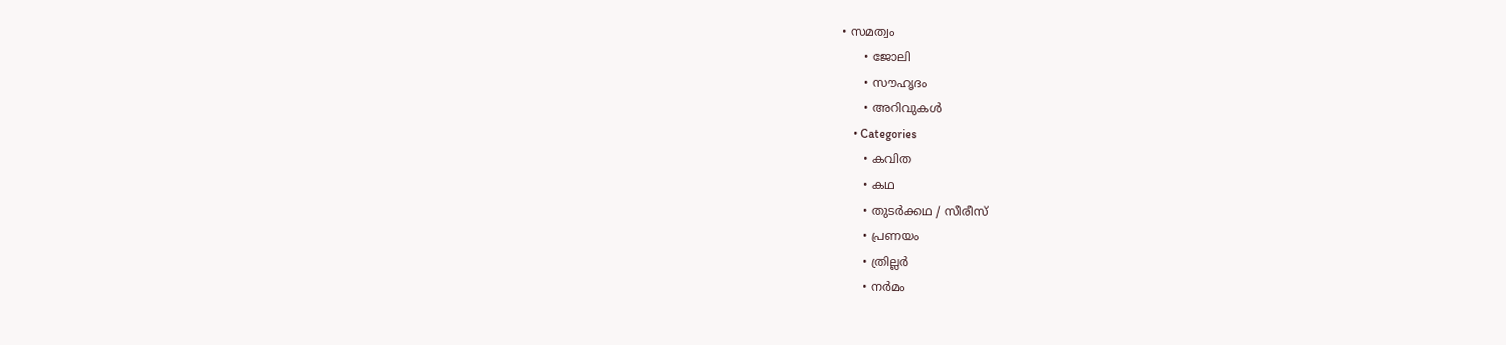• സമത്വം
      • ജോലി
      • സൗഹൃദം
      • അറിവുകൾ
    • Categories
      • കവിത
      • കഥ
      • തുടർക്കഥ / സീരീസ്
      • പ്രണയം
      • ത്രില്ലർ
      • നര്‍മം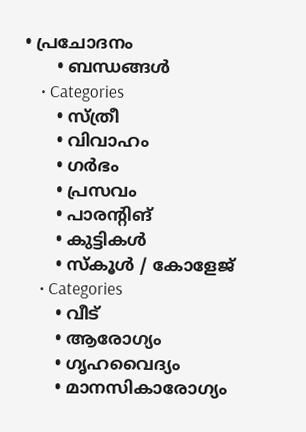• പ്രചോദനം
      • ബന്ധങ്ങൾ
    • Categories
      • സ്ത്രീ
      • വിവാഹം
      • ഗർഭം
      • പ്രസവം
      • പാരന്റിങ്
      • കുട്ടികൾ
      • സ്‌കൂൾ / കോളേജ്
    • Categories
      • വീട്
      • ആരോഗ്യം
      • ഗൃഹവൈദ്യം
      • മാനസികാരോഗ്യം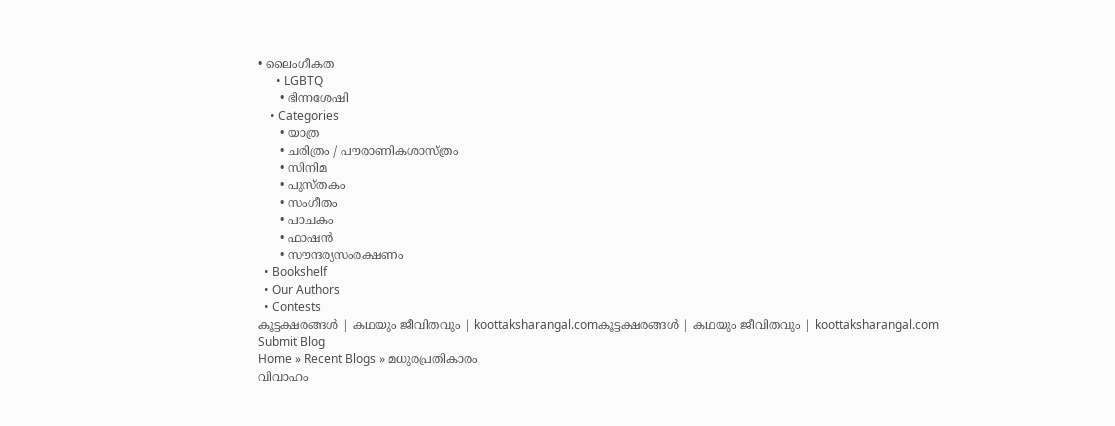• ലൈംഗീകത
      • LGBTQ
      • ഭിന്നശേഷി
    • Categories
      • യാത്ര
      • ചരിത്രം / പൗരാണികശാസ്ത്രം
      • സിനിമ
      • പുസ്‌തകം
      • സംഗീതം
      • പാചകം
      • ഫാഷൻ
      • സൗന്ദര്യസംരക്ഷണം
  • Bookshelf
  • Our Authors
  • Contests
കൂട്ടക്ഷരങ്ങൾ | കഥയും ജീവിതവും | koottaksharangal.comകൂട്ടക്ഷരങ്ങൾ | കഥയും ജീവിതവും | koottaksharangal.com
Submit Blog
Home » Recent Blogs » മധുരപ്രതികാരം
വിവാഹം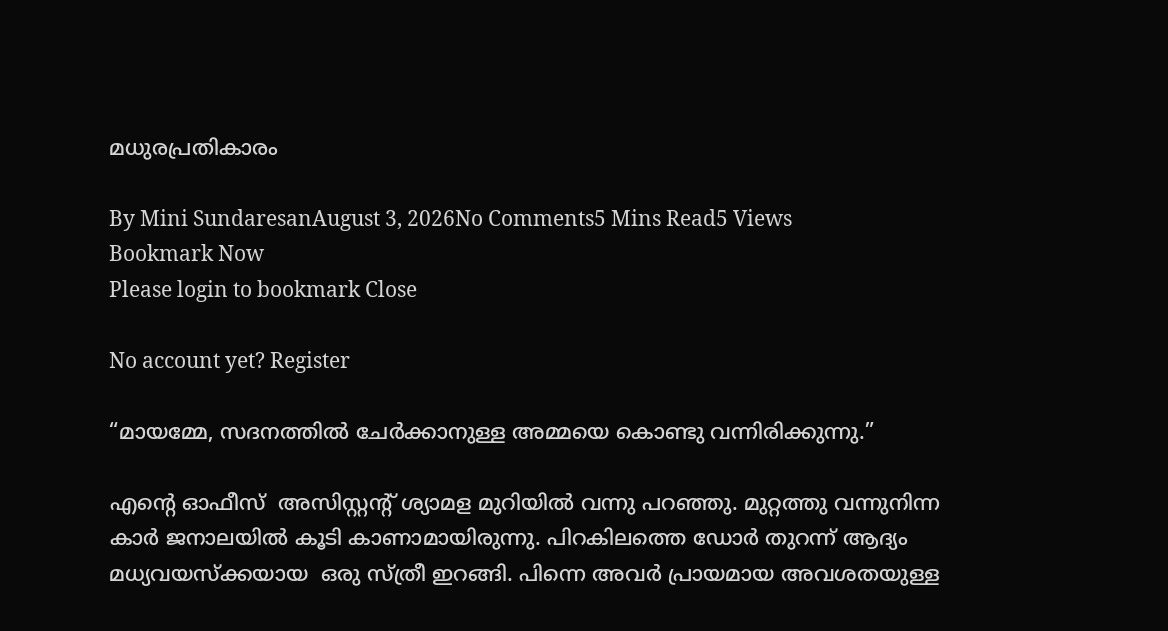മധുരപ്രതികാരം

By Mini SundaresanAugust 3, 2026No Comments5 Mins Read5 Views
Bookmark Now
Please login to bookmark Close

No account yet? Register

“മായമ്മേ, സദനത്തിൽ ചേർക്കാനുള്ള അമ്മയെ കൊണ്ടു വന്നിരിക്കുന്നു.”

എന്റെ ഓഫീസ്  അസിസ്റ്റന്റ് ശ്യാമള മുറിയിൽ വന്നു പറഞ്ഞു. മുറ്റത്തു വന്നുനിന്ന കാർ ജനാലയിൽ കൂടി കാണാമായിരുന്നു. പിറകിലത്തെ ഡോർ തുറന്ന് ആദ്യം മധ്യവയസ്ക്കയായ  ഒരു സ്ത്രീ ഇറങ്ങി. പിന്നെ അവർ പ്രായമായ അവശതയുള്ള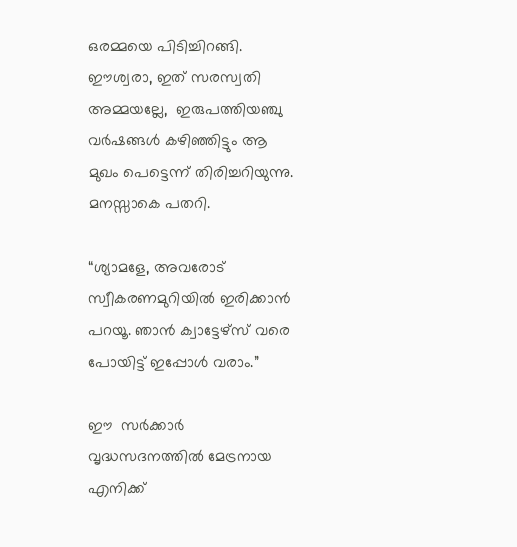ഒരമ്മയെ പിടിച്ചിറങ്ങി. ഈശ്വരാ, ഇത് സരസ്വതി അമ്മയല്ലേ,  ഇരുപത്തിയഞ്ചു വർഷങ്ങൾ കഴിഞ്ഞിട്ടും ആ മുഖം പെട്ടെന്ന് തിരിച്ചറിയുന്നു. മനസ്സാകെ പതറി.

“ശ്യാമളേ, അവരോട് സ്വീകരണമുറിയിൽ ഇരിക്കാൻ പറയൂ. ഞാൻ ക്വാട്ടേഴ്‌സ് വരെ പോയിട്ട് ഇപ്പോൾ വരാം.”

ഈ  സർക്കാർ വൃദ്ധസദനത്തിൽ മേട്രനായ എനിക്ക്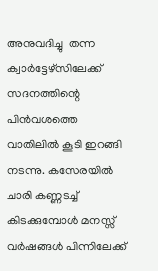അനുവദിച്ചു  തന്ന ക്വാർട്ടേഴ്സിലേക്ക് സദനത്തിന്റെ പിൻവശത്തെ വാതിലിൽ കൂടി ഇറങ്ങി നടന്നു. കസേരയിൽ ചാരി കണ്ണടച്ച് കിടക്കുമ്പോൾ മനസ്സ് വർഷങ്ങൾ പിന്നിലേക്ക്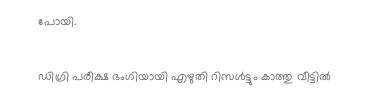പോയി.

ഡിഗ്രി പരീക്ഷ ഭംഗിയായി എഴുതി റിസൾട്ടും കാത്തു വീട്ടിൽ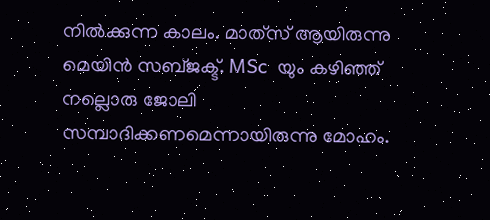നിൽക്കുന്ന കാലം. മാത്‍സ് ആയിരുന്നു  മെയിൻ സബ്ജക്ട്. MSc  യും കഴിഞ്ഞ്   നല്ലൊരു ജോലി  സമ്പാദിക്കണമെന്നായിരുന്നു മോഹം.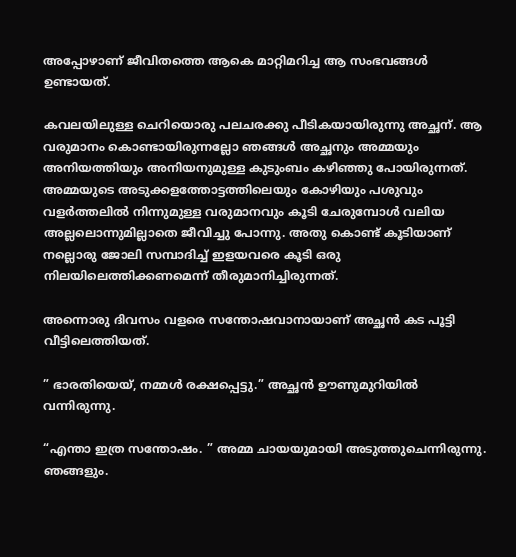അപ്പോഴാണ് ജീവിതത്തെ ആകെ മാറ്റിമറിച്ച ആ സംഭവങ്ങൾ ഉണ്ടായത്.

കവലയിലുള്ള ചെറിയൊരു പലചരക്കു പീടികയായിരുന്നു അച്ഛന്. ആ വരുമാനം കൊണ്ടായിരുന്നല്ലോ ഞങ്ങൾ അച്ഛനും അമ്മയും അനിയത്തിയും അനിയനുമുള്ള കുടുംബം കഴിഞ്ഞു പോയിരുന്നത്. അമ്മയുടെ അടുക്കളത്തോട്ടത്തിലെയും കോഴിയും പശുവും വളർത്തലിൽ നിന്നുമുള്ള വരുമാനവും കൂടി ചേരുമ്പോൾ വലിയ അല്ലലൊന്നുമില്ലാതെ ജീവിച്ചു പോന്നു. അതു കൊണ്ട് കൂടിയാണ് നല്ലൊരു ജോലി സമ്പാദിച്ച് ഇളയവരെ കൂടി ഒരു നിലയിലെത്തിക്കണമെന്ന് തീരുമാനിച്ചിരുന്നത്.

അന്നൊരു ദിവസം വളരെ സന്തോഷവാനായാണ് അച്ഛൻ കട പൂട്ടി വീട്ടിലെത്തിയത്.

” ഭാരതിയെയ്, നമ്മൾ രക്ഷപ്പെട്ടു.” അച്ഛൻ ഊണുമുറിയിൽ വന്നിരുന്നു.

“എന്താ ഇത്ര സന്തോഷം. ” അമ്മ ചായയുമായി അടുത്തുചെന്നിരുന്നു. ഞങ്ങളും.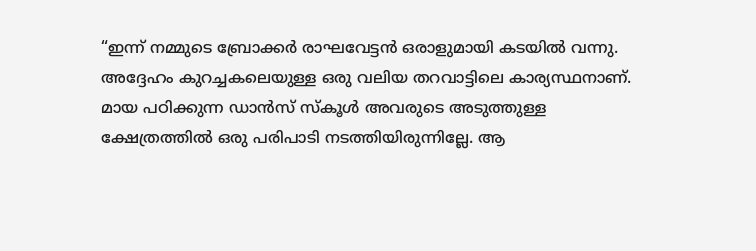“ഇന്ന് നമ്മുടെ ബ്രോക്കർ രാഘവേട്ടൻ ഒരാളുമായി കടയിൽ വന്നു. അദ്ദേഹം കുറച്ചകലെയുള്ള ഒരു വലിയ തറവാട്ടിലെ കാര്യസ്ഥനാണ്. മായ പഠിക്കുന്ന ഡാൻസ് സ്കൂൾ അവരുടെ അടുത്തുള്ള  ക്ഷേത്രത്തിൽ ഒരു പരിപാടി നടത്തിയിരുന്നില്ലേ. ആ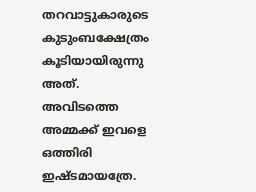തറവാട്ടുകാരുടെ കുടുംബക്ഷേത്രം കൂടിയായിരുന്നു അത്. അവിടത്തെ അമ്മക്ക് ഇവളെ ഒത്തിരി ഇഷ്ടമായത്രേ.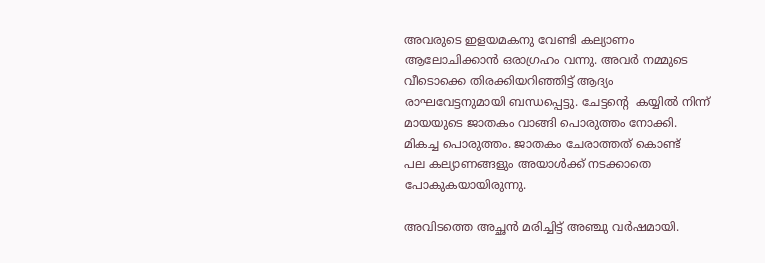അവരുടെ ഇളയമകനു വേണ്ടി കല്യാണം ആലോചിക്കാൻ ഒരാഗ്രഹം വന്നു. അവർ നമ്മുടെ വീടൊക്കെ തിരക്കിയറിഞ്ഞിട്ട് ആദ്യം രാഘവേട്ടനുമായി ബന്ധപ്പെട്ടു. ചേട്ടന്റെ  കയ്യിൽ നിന്ന് മായയുടെ ജാതകം വാങ്ങി പൊരുത്തം നോക്കി. മികച്ച പൊരുത്തം. ജാതകം ചേരാത്തത് കൊണ്ട്‌   പല കല്യാണങ്ങളും അയാൾക്ക് നടക്കാതെ പോകുകയായിരുന്നു.

അവിടത്തെ അച്ഛൻ മരിച്ചിട്ട് അഞ്ചു വർഷമായി.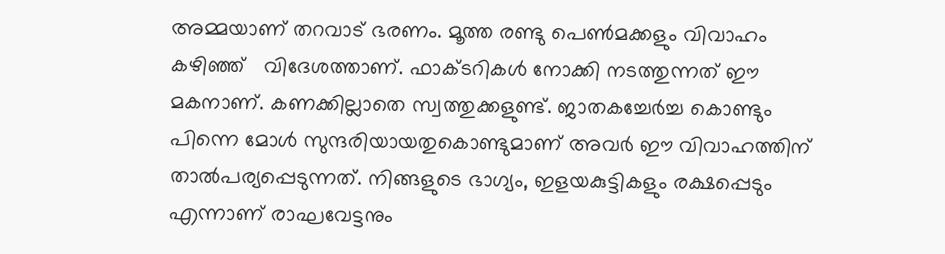അമ്മയാണ് തറവാട് ഭരണം. മൂത്ത രണ്ടു പെൺമക്കളും വിവാഹം കഴിഞ്ഞ്   വിദേശത്താണ്. ഫാക്ടറികൾ നോക്കി നടത്തുന്നത് ഈ മകനാണ്. കണക്കില്ലാതെ സ്വത്തുക്കളുണ്ട്. ജാതകച്ചേർച്ച കൊണ്ടും പിന്നെ മോൾ സുന്ദരിയായതുകൊണ്ടുമാണ് അവർ ഈ വിവാഹത്തിന് താൽപര്യപ്പെടുന്നത്. നിങ്ങളുടെ ഭാഗ്യം, ഇളയകുട്ടികളും രക്ഷപ്പെടും എന്നാണ് രാഘവേട്ടനും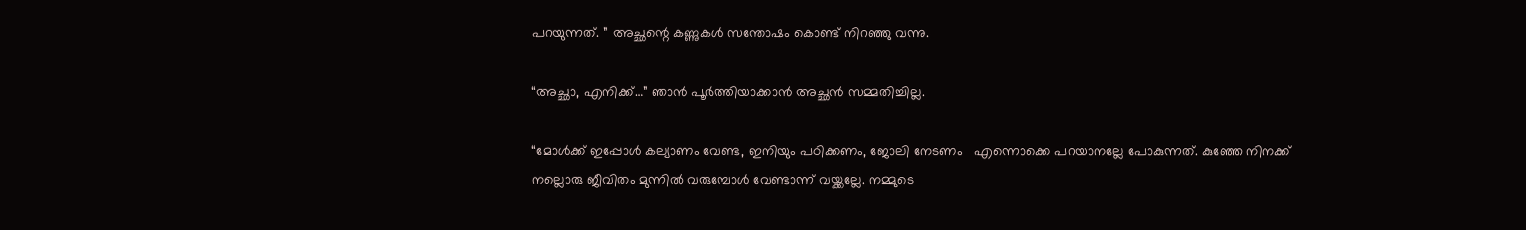പറയുന്നത്. ” അച്ഛന്റെ കണ്ണുകൾ സന്തോഷം കൊണ്ട് നിറഞ്ഞു വന്നു.

“അച്ഛാ, എനിക്ക്…” ഞാൻ പൂർത്തിയാക്കാൻ അച്ഛൻ സമ്മതിച്ചില്ല.

“മോൾക്ക് ഇപ്പോൾ കല്യാണം വേണ്ട, ഇനിയും പഠിക്കണം, ജോലി നേടണം   എന്നൊക്കെ പറയാനല്ലേ പോകുന്നത്. കുഞ്ഞേ നിനക്ക് നല്ലൊരു ജീവിതം മുന്നിൽ വരുമ്പോൾ വേണ്ടാന്ന് വയ്ക്കല്ലേ. നമ്മുടെ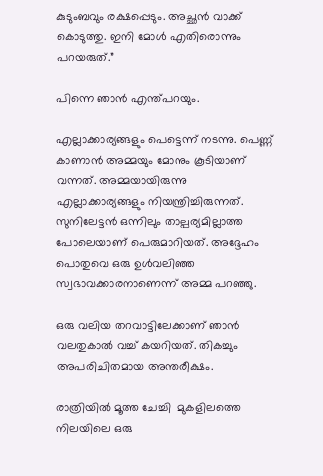കുടുംബവും രക്ഷപ്പെടും. അച്ഛൻ വാക്ക് കൊടുത്തു. ഇനി മോൾ എതിരൊന്നും പറയരുത്.”

പിന്നെ ഞാൻ എന്ത്പറയും.

എല്ലാക്കാര്യങ്ങളും പെട്ടെന്ന് നടന്നു. പെണ്ണ് കാണാൻ അമ്മയും മോനും കൂടിയാണ് വന്നത്. അമ്മയായിരുന്നു   എല്ലാക്കാര്യങ്ങളും നിയന്ത്രിച്ചിരുന്നത്. സുനിലേട്ടൻ ഒന്നിലും താല്പര്യമില്ലാത്ത പോലെയാണ് പെരുമാറിയത്. അദ്ദേഹം പൊതുവെ ഒരു ഉൾവലിഞ്ഞ സ്വഭാവക്കാരനാണെന്ന് അമ്മ പറഞ്ഞു.

ഒരു വലിയ തറവാട്ടിലേക്കാണ് ഞാൻ വലതുകാൽ വച്ച് കയറിയത്. തികച്ചും അപരിചിതമായ അന്തരീക്ഷം.

രാത്രിയിൽ മൂത്ത ചേച്ചി  മുകളിലത്തെ നിലയിലെ ഒരു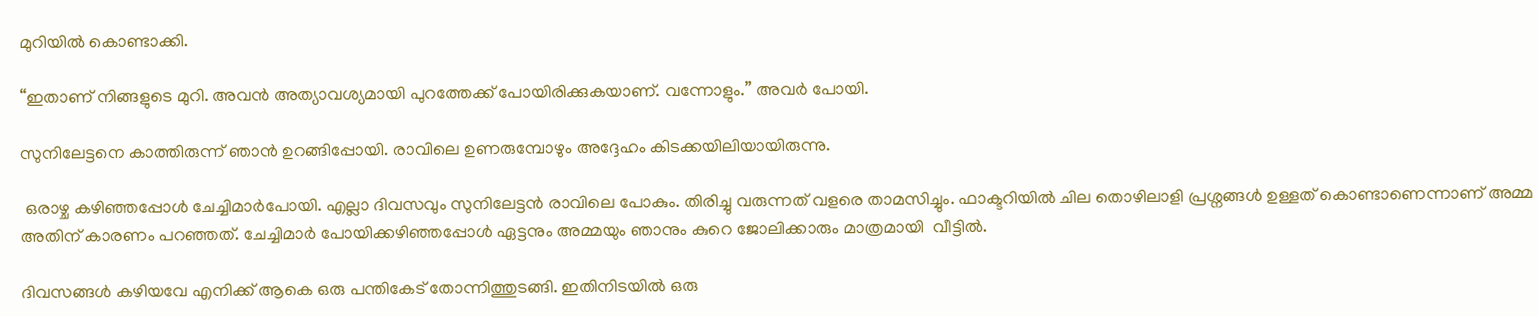മുറിയിൽ കൊണ്ടാക്കി.

“ഇതാണ് നിങ്ങളുടെ മുറി. അവൻ അത്യാവശ്യമായി പുറത്തേക്ക് പോയിരിക്കുകയാണ്. വന്നോളും.” അവർ പോയി.

സുനിലേട്ടനെ കാത്തിരുന്ന് ഞാൻ ഉറങ്ങിപ്പോയി. രാവിലെ ഉണരുമ്പോഴും അദ്ദേഹം കിടക്കയിലിയായിരുന്നു.

 ഒരാഴ്ച കഴിഞ്ഞപ്പോൾ ചേച്ചിമാർപോയി. എല്ലാ ദിവസവും സുനിലേട്ടൻ രാവിലെ പോകും. തിരിച്ചു വരുന്നത് വളരെ താമസിച്ചും. ഫാക്ടറിയിൽ ചില തൊഴിലാളി പ്രശ്നങ്ങൾ ഉള്ളത് കൊണ്ടാണെന്നാണ് അമ്മ അതിന് കാരണം പറഞ്ഞത്. ചേച്ചിമാർ പോയിക്കഴിഞ്ഞപ്പോൾ ഏട്ടനും അമ്മയും ഞാനും കുറെ ജോലിക്കാരും മാത്രമായി  വീട്ടിൽ.

ദിവസങ്ങൾ കഴിയവേ എനിക്ക് ആകെ ഒരു പന്തികേട് തോന്നിത്തുടങ്ങി. ഇതിനിടയിൽ ഒരു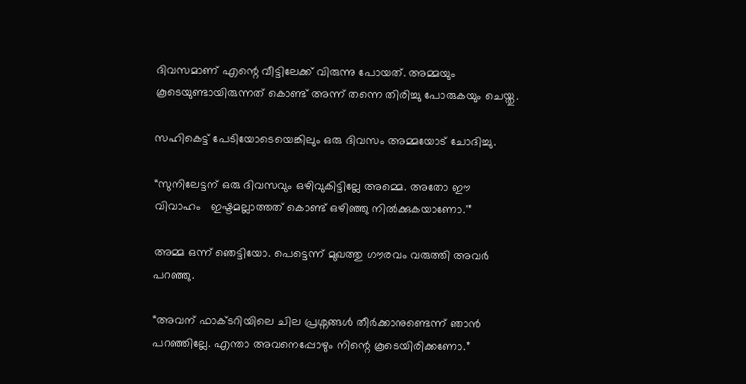ദിവസമാണ് എന്റെ വീട്ടിലേക്ക് വിരുന്നു പോയത്. അമ്മയും കൂടെയുണ്ടായിരുന്നത് കൊണ്ട് അന്ന് തന്നെ തിരിച്ചു പോരുകയും ചെയ്തു.

സഹികെട്ട് പേടിയോടെയെങ്കിലും ഒരു ദിവസം അമ്മയോട് ചോദിച്ചു.

“സുനിലേട്ടന് ഒരു ദിവസവും ഒഴിവുകിട്ടില്ലേ അമ്മെ. അതോ ഈ വിവാഹം   ഇഷ്ടമല്ലാത്തത് കൊണ്ട് ഒഴിഞ്ഞു നിൽക്കുകയാണോ.'”

അമ്മ ഒന്ന് ഞെട്ടിയോ. പെട്ടെന്ന് മുഖത്തു ഗൗരവം വരുത്തി അവർ പറഞ്ഞു.

“അവന് ഫാക്ടറിയിലെ ചില പ്രശ്നങ്ങൾ തീർക്കാനുണ്ടെന്ന് ഞാൻ പറഞ്ഞില്ലേ. എന്താ അവനെപ്പോഴും നിന്റെ കൂടെയിരിക്കണോ.”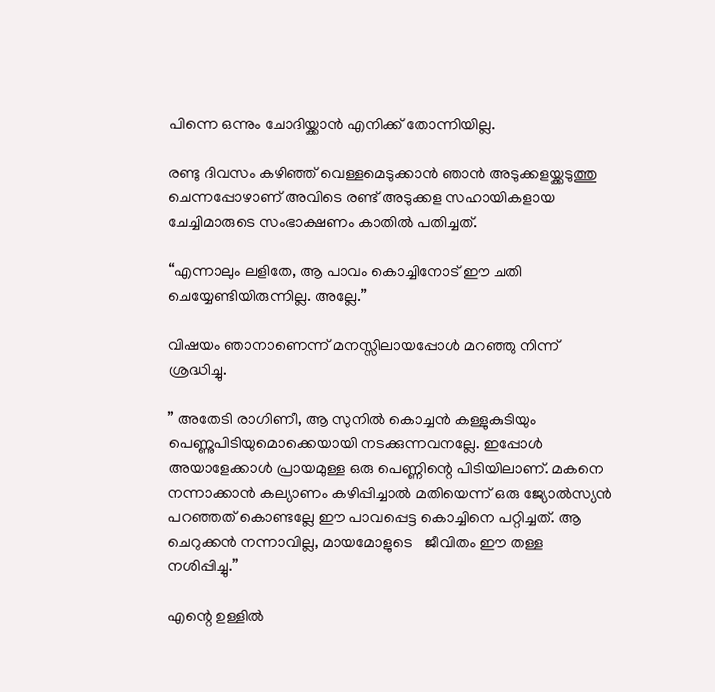പിന്നെ ഒന്നും ചോദിയ്ക്കാൻ എനിക്ക് തോന്നിയില്ല.

രണ്ടു ദിവസം കഴിഞ്ഞ് വെള്ളമെടുക്കാൻ ഞാൻ അടുക്കളയ്ക്കടുത്തു ചെന്നപ്പോഴാണ് അവിടെ രണ്ട് അടുക്കള സഹായികളായ ചേച്ചിമാരുടെ സംഭാക്ഷണം കാതിൽ പതിച്ചത്.

“എന്നാലും ലളിതേ, ആ പാവം കൊച്ചിനോട് ഈ ചതി  ചെയ്യേണ്ടിയിരുന്നില്ല. അല്ലേ.”

വിഷയം ഞാനാണെന്ന് മനസ്സിലായപ്പോൾ മറഞ്ഞു നിന്ന് ശ്രദ്ധിച്ചു.

” അതേടി രാഗിണീ, ആ സുനിൽ കൊച്ചൻ കള്ളുകുടിയും   പെണ്ണുപിടിയുമൊക്കെയായി നടക്കുന്നവനല്ലേ. ഇപ്പോൾ അയാളേക്കാൾ പ്രായമുള്ള ഒരു പെണ്ണിന്റെ പിടിയിലാണ്. മകനെ നന്നാക്കാൻ കല്യാണം കഴിപ്പിച്ചാൽ മതിയെന്ന് ഒരു ജ്യോൽസ്യൻ പറഞ്ഞത് കൊണ്ടല്ലേ ഈ പാവപ്പെട്ട കൊച്ചിനെ പറ്റിച്ചത്. ആ ചെറുക്കൻ നന്നാവില്ല, മായമോളുടെ   ജീവിതം ഈ തള്ള നശിപ്പിച്ചു.”

എന്റെ ഉള്ളിൽ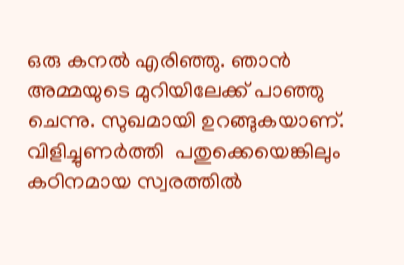ഒരു കനൽ എരിഞ്ഞു. ഞാൻ അമ്മയുടെ മുറിയിലേക്ക് പാഞ്ഞു ചെന്നു. സുഖമായി ഉറങ്ങുകയാണ്. വിളിച്ചുണർത്തി  പതുക്കെയെങ്കിലും കഠിനമായ സ്വരത്തിൽ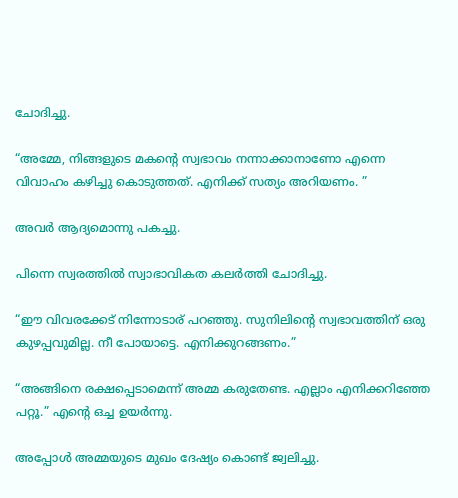ചോദിച്ചു.

“അമ്മേ, നിങ്ങളുടെ മകന്റെ സ്വഭാവം നന്നാക്കാനാണോ എന്നെ   വിവാഹം കഴിച്ചു കൊടുത്തത്. എനിക്ക് സത്യം അറിയണം. ”

അവർ ആദ്യമൊന്നു പകച്ചു.

പിന്നെ സ്വരത്തിൽ സ്വാഭാവികത കലർത്തി ചോദിച്ചു.

“ഈ വിവരക്കേട് നിന്നോടാര് പറഞ്ഞു. സുനിലിന്റെ സ്വഭാവത്തിന് ഒരു കുഴപ്പവുമില്ല. നീ പോയാട്ടെ. എനിക്കുറങ്ങണം.”

“അങ്ങിനെ രക്ഷപ്പെടാമെന്ന് അമ്മ കരുതേണ്ട. എല്ലാം എനിക്കറിഞ്ഞേ പറ്റൂ.” എന്റെ ഒച്ച ഉയർന്നു.

അപ്പോൾ അമ്മയുടെ മുഖം ദേഷ്യം കൊണ്ട് ജ്വലിച്ചു.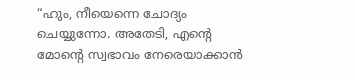“ഹും, നീയെന്നെ ചോദ്യം ചെയ്യുന്നോ. അതേടി, എന്റെ മോന്റെ സ്വഭാവം നേരെയാക്കാൻ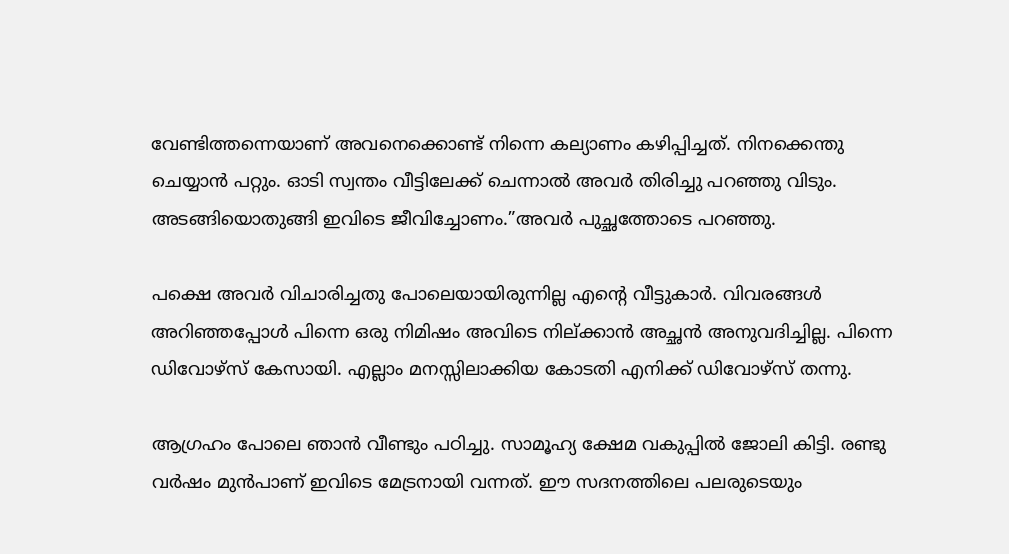വേണ്ടിത്തന്നെയാണ് അവനെക്കൊണ്ട് നിന്നെ കല്യാണം കഴിപ്പിച്ചത്. നിനക്കെന്തു ചെയ്യാൻ പറ്റും. ഓടി സ്വന്തം വീട്ടിലേക്ക് ചെന്നാൽ അവർ തിരിച്ചു പറഞ്ഞു വിടും. അടങ്ങിയൊതുങ്ങി ഇവിടെ ജീവിച്ചോണം.”അവർ പുച്ഛത്തോടെ പറഞ്ഞു.

പക്ഷെ അവർ വിചാരിച്ചതു പോലെയായിരുന്നില്ല എന്റെ വീട്ടുകാർ. വിവരങ്ങൾ അറിഞ്ഞപ്പോൾ പിന്നെ ഒരു നിമിഷം അവിടെ നില്ക്കാൻ അച്ഛൻ അനുവദിച്ചില്ല. പിന്നെ ഡിവോഴ്സ് കേസായി. എല്ലാം മനസ്സിലാക്കിയ കോടതി എനിക്ക് ഡിവോഴ്സ് തന്നു.

ആഗ്രഹം പോലെ ഞാൻ വീണ്ടും പഠിച്ചു. സാമൂഹ്യ ക്ഷേമ വകുപ്പിൽ ജോലി കിട്ടി. രണ്ടു വർഷം മുൻപാണ് ഇവിടെ മേട്രനായി വന്നത്. ഈ സദനത്തിലെ പലരുടെയും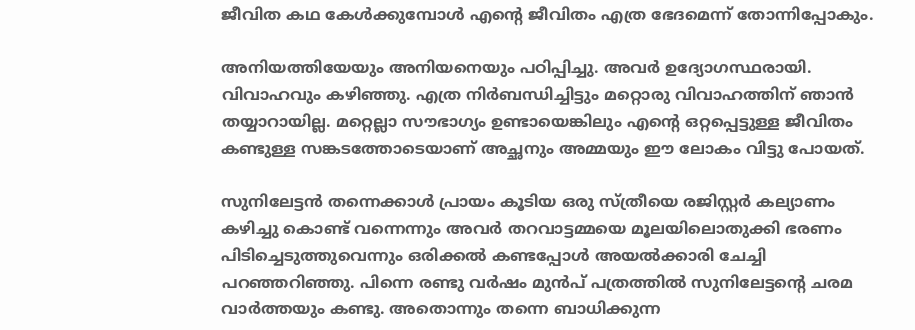ജീവിത കഥ കേൾക്കുമ്പോൾ എന്റെ ജീവിതം എത്ര ഭേദമെന്ന് തോന്നിപ്പോകും.

അനിയത്തിയേയും അനിയനെയും പഠിപ്പിച്ചു. അവർ ഉദ്യോഗസ്ഥരായി. വിവാഹവും കഴിഞ്ഞു. എത്ര നിർബന്ധിച്ചിട്ടും മറ്റൊരു വിവാഹത്തിന് ഞാൻ തയ്യാറായില്ല. മറ്റെല്ലാ സൗഭാഗ്യം ഉണ്ടായെങ്കിലും എന്റെ ഒറ്റപ്പെട്ടുള്ള ജീവിതം കണ്ടുള്ള സങ്കടത്തോടെയാണ് അച്ഛനും അമ്മയും ഈ ലോകം വിട്ടു പോയത്.

സുനിലേട്ടൻ തന്നെക്കാൾ പ്രായം കൂടിയ ഒരു സ്ത്രീയെ രജിസ്റ്റർ കല്യാണം കഴിച്ചു കൊണ്ട് വന്നെന്നും അവർ തറവാട്ടമ്മയെ മൂലയിലൊതുക്കി ഭരണം പിടിച്ചെടുത്തുവെന്നും ഒരിക്കൽ കണ്ടപ്പോൾ അയൽക്കാരി ചേച്ചി പറഞ്ഞറിഞ്ഞു. പിന്നെ രണ്ടു വർഷം മുൻപ് പത്രത്തിൽ സുനിലേട്ടന്റെ ചരമ വാർത്തയും കണ്ടു. അതൊന്നും തന്നെ ബാധിക്കുന്ന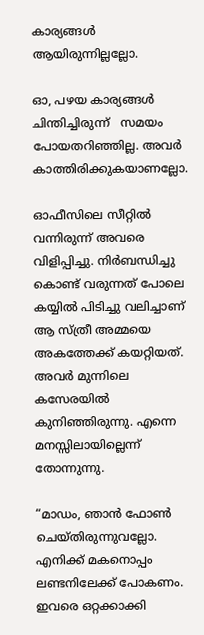കാര്യങ്ങൾ ആയിരുന്നില്ലല്ലോ.

ഓ, പഴയ കാര്യങ്ങൾ   ചിന്തിച്ചിരുന്ന്   സമയം പോയതറിഞ്ഞില്ല. അവർ കാത്തിരിക്കുകയാണല്ലോ.

ഓഫീസിലെ സീറ്റിൽ വന്നിരുന്ന് അവരെ വിളിപ്പിച്ചു. നിർബന്ധിച്ചു കൊണ്ട് വരുന്നത് പോലെ കയ്യിൽ പിടിച്ചു വലിച്ചാണ് ആ സ്ത്രീ അമ്മയെ അകത്തേക്ക് കയറ്റിയത്. അവർ മുന്നിലെ കസേരയിൽ കുനിഞ്ഞിരുന്നു. എന്നെ മനസ്സിലായില്ലെന്ന് തോന്നുന്നു.

“മാഡം, ഞാൻ ഫോൺ ചെയ്തിരുന്നുവല്ലോ. എനിക്ക് മകനൊപ്പം ലണ്ടനിലേക്ക് പോകണം. ഇവരെ ഒറ്റക്കാക്കി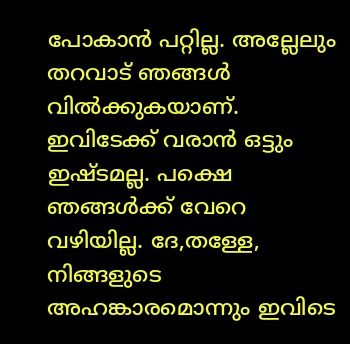പോകാൻ പറ്റില്ല. അല്ലേലും തറവാട് ഞങ്ങൾ വിൽക്കുകയാണ്. ഇവിടേക്ക് വരാൻ ഒട്ടും ഇഷ്ടമല്ല. പക്ഷെ ഞങ്ങൾക്ക് വേറെ വഴിയില്ല. ദേ,തള്ളേ, നിങ്ങളുടെ അഹങ്കാരമൊന്നും ഇവിടെ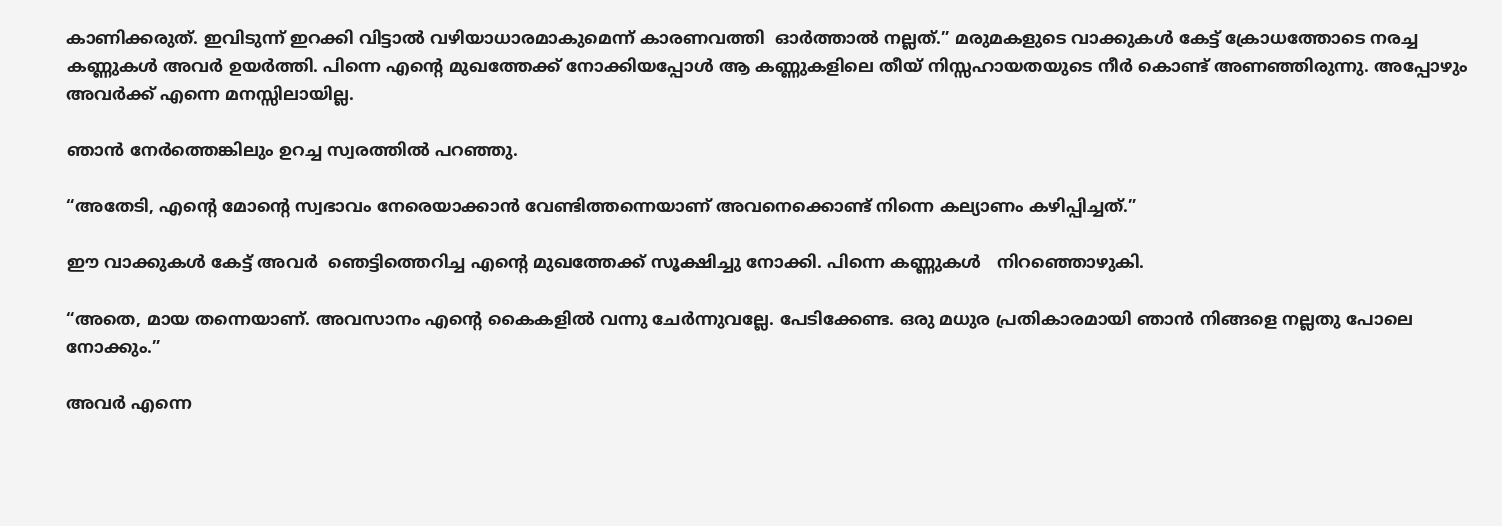കാണിക്കരുത്. ഇവിടുന്ന് ഇറക്കി വിട്ടാൽ വഴിയാധാരമാകുമെന്ന് കാരണവത്തി  ഓർത്താൽ നല്ലത്.” മരുമകളുടെ വാക്കുകൾ കേട്ട് ക്രോധത്തോടെ നരച്ച കണ്ണുകൾ അവർ ഉയർത്തി. പിന്നെ എന്റെ മുഖത്തേക്ക് നോക്കിയപ്പോൾ ആ കണ്ണുകളിലെ തീയ് നിസ്സഹായതയുടെ നീർ കൊണ്ട് അണഞ്ഞിരുന്നു. അപ്പോഴും അവർക്ക് എന്നെ മനസ്സിലായില്ല.

ഞാൻ നേർത്തെങ്കിലും ഉറച്ച സ്വരത്തിൽ പറഞ്ഞു.

“അതേടി, എന്റെ മോന്റെ സ്വഭാവം നേരെയാക്കാൻ വേണ്ടിത്തന്നെയാണ് അവനെക്കൊണ്ട് നിന്നെ കല്യാണം കഴിപ്പിച്ചത്.”

ഈ വാക്കുകൾ കേട്ട് അവർ  ഞെട്ടിത്തെറിച്ച എന്റെ മുഖത്തേക്ക് സൂക്ഷിച്ചു നോക്കി. പിന്നെ കണ്ണുകൾ   നിറഞ്ഞൊഴുകി.

“അതെ, മായ തന്നെയാണ്. അവസാനം എന്റെ കൈകളിൽ വന്നു ചേർന്നുവല്ലേ. പേടിക്കേണ്ട. ഒരു മധുര പ്രതികാരമായി ഞാൻ നിങ്ങളെ നല്ലതു പോലെ നോക്കും.”

അവർ എന്നെ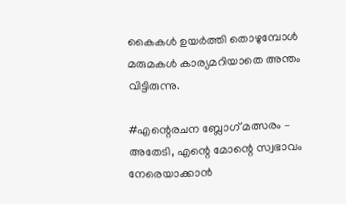കൈകൾ ഉയർത്തി തൊഴുമ്പോൾ മരുമകൾ കാര്യമറിയാതെ അന്തം വിട്ടിരുന്നു.

#എന്റെരചന ബ്ലോഗ് മത്സരം – അതേടി, എന്റെ മോന്റെ സ്വഭാവം നേരെയാക്കാൻ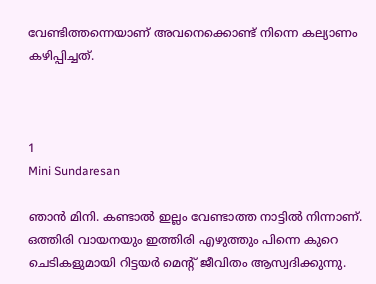വേണ്ടിത്തന്നെയാണ് അവനെക്കൊണ്ട് നിന്നെ കല്യാണം കഴിപ്പിച്ചത്.



1
Mini Sundaresan

ഞാൻ മിനി. കണ്ടാൽ ഇല്ലം വേണ്ടാത്ത നാട്ടിൽ നിന്നാണ്. ഒത്തിരി വായനയും ഇത്തിരി എഴുത്തും പിന്നെ കുറെ ചെടികളുമായി റിട്ടയർ മെന്റ് ജീവിതം ആസ്വദിക്കുന്നു.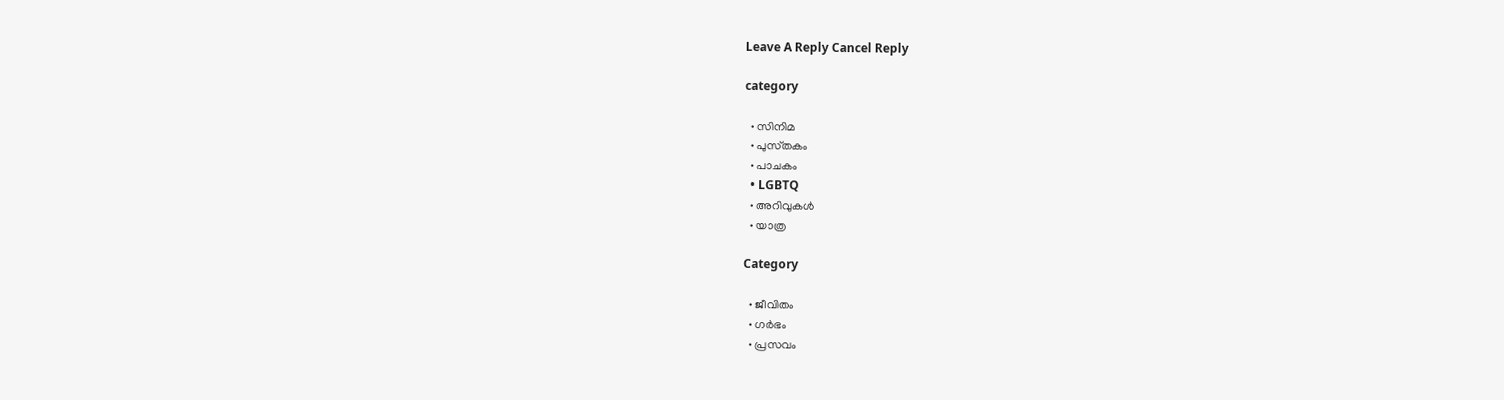Leave A Reply Cancel Reply

category

  • സിനിമ
  • പുസ്‌തകം
  • പാചകം
  • LGBTQ
  • അറിവുകൾ
  • യാത്ര

Category

  • ജീവിതം
  • ഗർഭം
  • പ്രസവം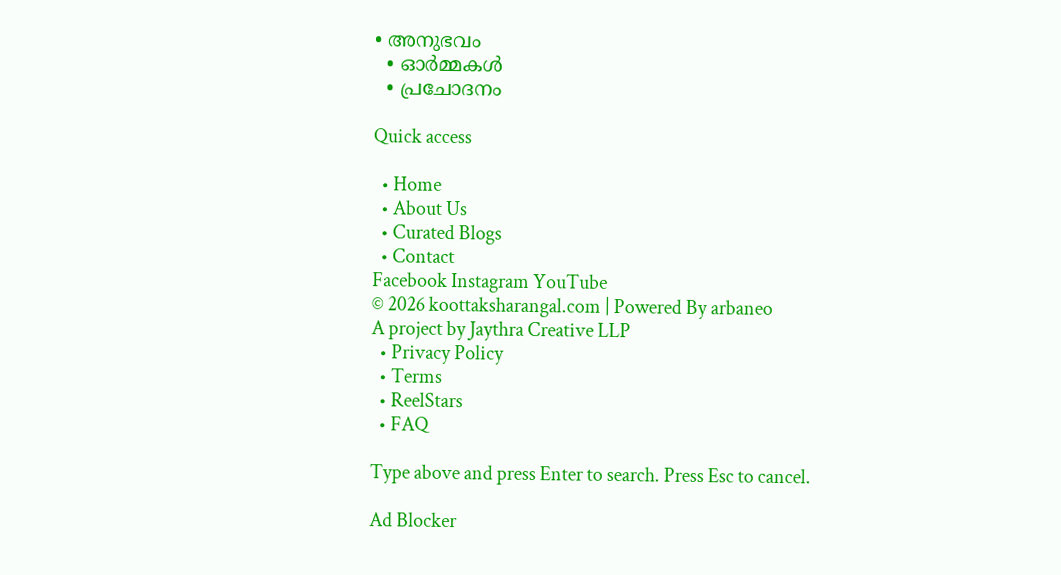• അനുഭവം
  • ഓർമ്മകൾ
  • പ്രചോദനം

Quick access

  • Home
  • About Us
  • Curated Blogs
  • Contact
Facebook Instagram YouTube
© 2026 koottaksharangal.com | Powered By arbaneo
A project by Jaythra Creative LLP
  • Privacy Policy
  • Terms
  • ReelStars
  • FAQ

Type above and press Enter to search. Press Esc to cancel.

Ad Blocker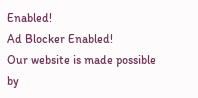Enabled!
Ad Blocker Enabled!
Our website is made possible by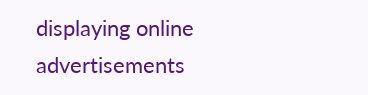displaying online advertisements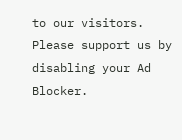to our visitors. Please support us by disabling your Ad Blocker.